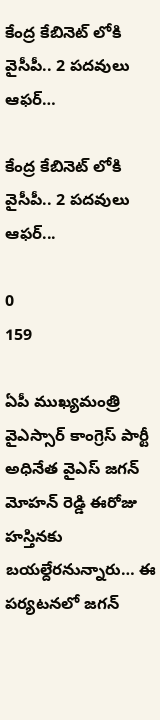కేంద్ర కేబినెట్ లోకి వైసీపీ.. 2 పదవులు ఆఫర్…

కేంద్ర కేబినెట్ లోకి వైసీపీ.. 2 పదవులు ఆఫర్...

0
159

ఏపీ ముఖ్యమంత్రి వైఎస్సార్ కాంగ్రెస్ పార్టీ అధినేత వైఎస్ జగన్ మోహన్ రెడ్డి ఈరోజు హస్తినకు బయల్దేరనున్నారు… ఈ పర్యటనలో జగన్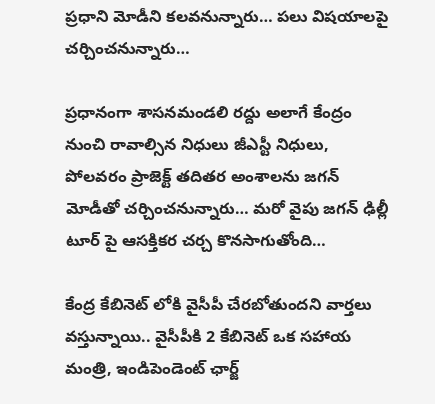ప్రధాని మోడీని కలవనున్నారు… పలు విషయాలపై చర్చించనున్నారు…

ప్రధానంగా శాసనమండలి రద్దు అలాగే కేంద్రం నుంచి రావాల్సిన నిధులు జీఎస్టీ నిధులు, పోలవరం ప్రాజెక్ట్ తదితర అంశాలను జగన్ మోడీతో చర్చించనున్నారు… మరో వైపు జగన్ ఢిల్లీ టూర్ పై ఆసక్తికర చర్చ కొనసాగుతోంది…

కేంద్ర కేబినెట్ లోకి వైసీపీ చేరబోతుందని వార్తలు వస్తున్నాయి.. వైసీపీకి 2 కేబినెట్ ఒక సహాయ మంత్రి, ఇండిపెండెంట్ ఛార్జ్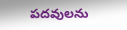పదవులను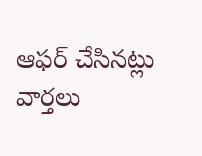ఆఫర్ చేసినట్లు వార్తలు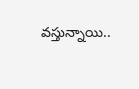వస్తున్నాయి..